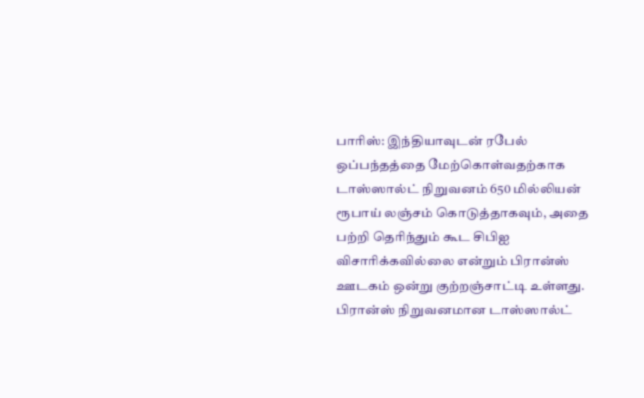பாரிஸ்: இந்தியாவுடன் ரபேல் ஒப்பந்தத்தை மேற்கொள்வதற்காக டாஸ்ஸால்ட் நிறுவனம் 650 மில்லியன் ரூபாய் லஞ்சம் கொடுத்தாகவும், அதை பற்றி தெரிந்தும் கூட சிபிஐ விசாரிக்கவில்லை என்றும் பிரான்ஸ் ஊடகம் ஒன்று குற்றஞ்சாட்டி உள்ளது. பிரான்ஸ் நிறுவனமான டாஸ்ஸால்ட்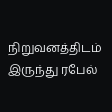நிறுவனத்திடம் இருந்து ரபேல்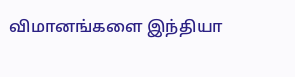விமானங்களை இந்தியா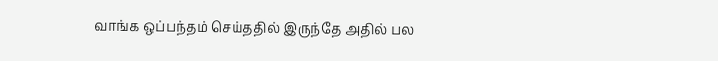வாங்க ஒப்பந்தம் செய்ததில் இருந்தே அதில் பல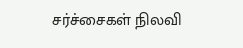சர்ச்சைகள் நிலவி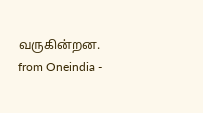வருகின்றன.
from Oneindia -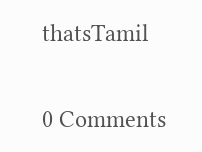thatsTamil

0 Comments